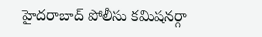హైదరాబాద్ పోలీసు కమిషనర్గా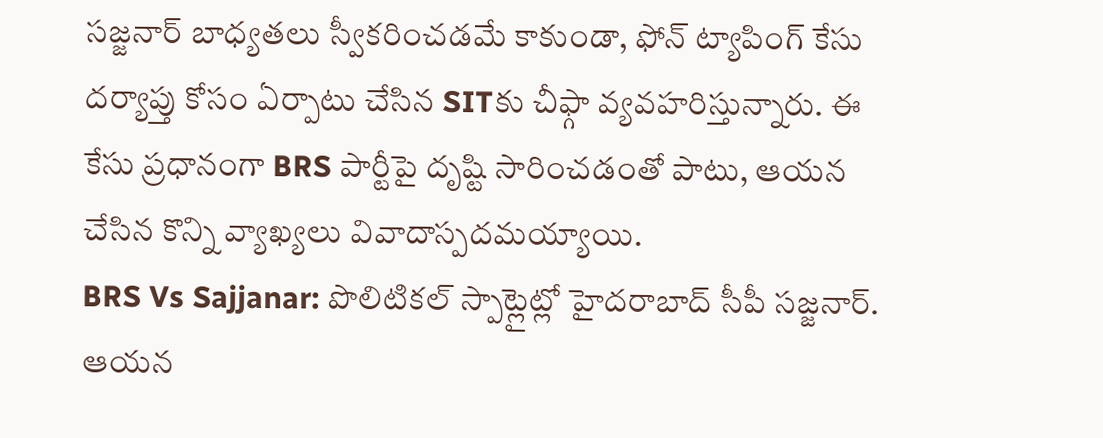సజ్జనార్ బాధ్యతలు స్వీకరించడమే కాకుండా, ఫోన్ ట్యాపింగ్ కేసు దర్యాప్తు కోసం ఏర్పాటు చేసిన SITకు చీఫ్గా వ్యవహరిస్తున్నారు. ఈ కేసు ప్రధానంగా BRS పార్టీపై దృష్టి సారించడంతో పాటు, ఆయన చేసిన కొన్ని వ్యాఖ్యలు వివాదాస్పదమయ్యాయి.
BRS Vs Sajjanar: పొలిటికల్ స్పాట్లైట్లో హైదరాబాద్ సీపీ సజ్జనార్. ఆయన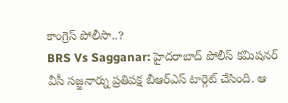కాంగ్రెస్ పోలీసా..?
BRS Vs Sagganar: హైదరాబాద్ పోలీస్ కమిషనర్ వీసీ సజ్జనార్ను ప్రతిపక్ష బీఆర్ఎస్ టార్గెట్ చేసింది. ఆ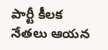పార్టీ కీలక నేతలు ఆయన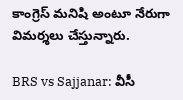కాంగ్రెస్ మనిషి అంటూ నేరుగా విమర్శలు చేస్తున్నారు.

BRS vs Sajjanar: వీసీ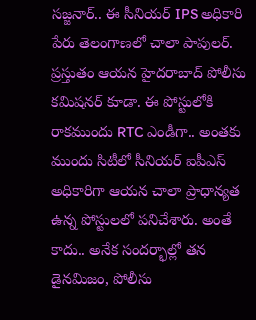సజ్జనార్.. ఈ సీనియర్ IPS అధికారి పేరు తెలంగాణలో చాలా పాపులర్. ప్రస్తుతం ఆయన హైదరాబాద్ పోలీసు కమిషనర్ కూడా. ఈ పోస్టులోకి రాకముందు RTC ఎండీగా.. అంతకు ముందు సిటీలో సీనియర్ ఐపీఎస్ అధికారిగా ఆయన చాలా ప్రాధాన్యత ఉన్న పోస్టులలో పనిచేశారు. అంతే కాదు.. అనేక సందర్భాల్లో తన డైనమిజం, పోలీసు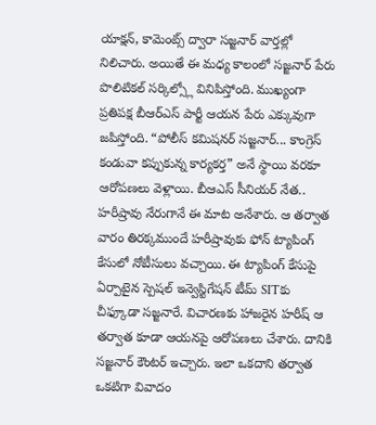యాక్షన్, కామెంట్స్ ద్వారా సజ్జనార్ వార్తల్లో నిలిచారు. అయితే ఈ మధ్య కాలంలో సజ్జనార్ పేరు పొలిటికల్ సర్కిల్స్లో వినిపిస్తోంది. ముఖ్యంగా ప్రతిపక్ష బీఆర్ఎస్ పార్టీ ఆయన పేరు ఎక్కువుగా జపిస్తోంది. “పోలీస్ కమిషనర్ సజ్జనార్... కాంగ్రెస్ కండువా కప్పుకున్న కార్యకర్త” అనే స్థాయి వరకూ ఆరోపణలు వెళ్లాయి. బీఆఎస్ సీనియర్ నేత.. హరీష్రావు నేరుగానే ఈ మాట అనేశారు. ఆ తర్వాత వారం తిరక్కముందే హరీష్రావుకు ఫోన్ ట్యాపింగ్ కేసులో నోటీసులు వచ్చాయి. ఈ ట్యాపింగ్ కేసుపై ఏర్పాటైన స్పెషల్ ఇన్వెస్టిగేషన్ టీమ్ SITకు చీఫ్కూడా సజ్జనారే. విచారణకు హాజరైన హరీష్ ఆ తర్వాత కూడా ఆయనపై ఆరోపణలు చేశారు. దానికి సజ్జనార్ కౌంటర్ ఇచ్చారు. ఇలా ఒకదాని తర్వాత ఒకటిగా వివాదం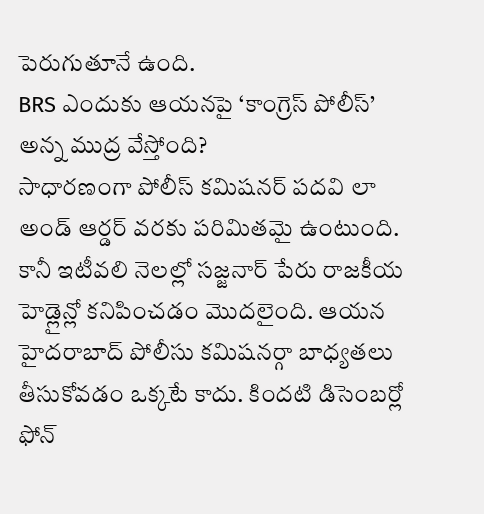పెరుగుతూనే ఉంది.
BRS ఎందుకు ఆయనపై ‘కాంగ్రెస్ పోలీస్’ అన్న ముద్ర వేస్తోంది?
సాధారణంగా పోలీస్ కమిషనర్ పదవి లా అండ్ ఆర్డర్ వరకు పరిమితమై ఉంటుంది. కానీ ఇటీవలి నెలల్లో సజ్జనార్ పేరు రాజకీయ హెడ్లైన్లో కనిపించడం మొదలైంది. ఆయన హైదరాబాద్ పోలీసు కమిషనర్గా బాధ్యతలు తీసుకోవడం ఒక్కటే కాదు. కిందటి డిసెంబర్లో ఫోన్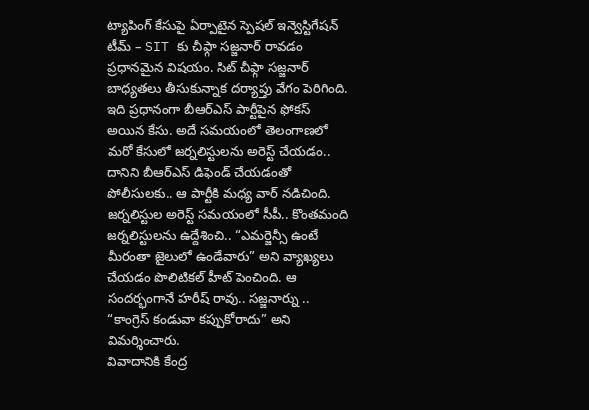ట్యాపింగ్ కేసుపై ఏర్పాటైన స్పెషల్ ఇన్వెస్టిగేషన్ టీమ్ – SIT కు చీఫ్గా సజ్జనార్ రావడం ప్రధానమైన విషయం. సిట్ చీఫ్గా సజ్జనార్ బాధ్యతలు తీసుకున్నాక దర్యాప్తు వేగం పెరిగింది. ఇది ప్రధానంగా బీఆర్ఎస్ పార్టీపైన ఫోకస్ అయిన కేసు. అదే సమయంలో తెలంగాణలో మరో కేసులో జర్నలిస్టులను అరెస్ట్ చేయడం.. దానిని బీఆర్ఎస్ డిఫెండ్ చేయడంతో పోలీసులకు.. ఆ పార్టీకి మధ్య వార్ నడిచింది. జర్నలిస్టుల అరెస్ట్ సమయంలో సీపీ.. కొంతమంది జర్నలిస్టులను ఉద్దేశించి.. “ఎమర్జెన్సీ ఉంటే మీరంతా జైలులో ఉండేవారు” అని వ్యాఖ్యలు చేయడం పొలిటికల్ హీట్ పెంచింది. ఆ సందర్భంగానే హరీష్ రావు.. సజ్జనార్ను .. “కాంగ్రెస్ కండువా కప్పుకోరాదు” అని విమర్శించారు.
వివాదానికి కేంద్ర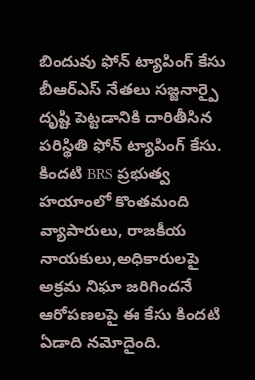బిందువు ఫోన్ ట్యాపింగ్ కేసు
బీఆర్ఎస్ నేతలు సజ్జనార్పై దృష్టి పెట్టడానికి దారితీసిన పరిస్థితి ఫోన్ ట్యాపింగ్ కేసు. కిందటి BRS ప్రభుత్వ హయాంలో కొంతమంది వ్యాపారులు, రాజకీయ నాయకులు,అధికారులపై అక్రమ నిఘా జరిగిందనే ఆరోపణలపై ఈ కేసు కిందటి ఏడాది నమోదైంది.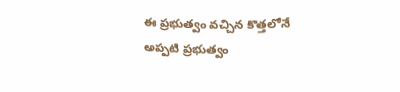ఈ ప్రభుత్వం వచ్చిన కొత్తలోనే అప్పటి ప్రభుత్వం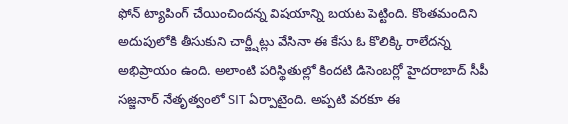ఫోన్ ట్యాపింగ్ చేయించిందన్న విషయాన్ని బయట పెట్టింది. కొంతమందిని అదుపులోకి తీసుకుని చార్జ్షీట్లు వేసినా ఈ కేసు ఓ కొలిక్కి రాలేదన్న అభిప్రాయం ఉంది. అలాంటి పరిస్థితుల్లో కిందటి డిసెంబర్లో హైదరాబాద్ సీపీ సజ్జనార్ నేతృత్వంలో SIT ఏర్పాటైంది. అప్పటి వరకూ ఈ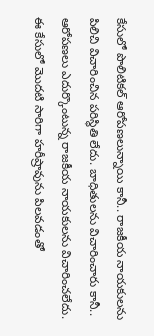కేసులో పొలిటికల్ ఆరోపణలున్నాయి కానీ.. రాజకీయ నాయకులను పిలిచి విచారించిన పరిస్థితి లేదు. బాధితులను విచారించారు కానీ.. ఆరోపణలు ఎదుర్కొంటున్న రాజకీయ నాయకులను విచారించలేదు. ఈ కేసులో మొదటి సారిగా హరీష్రావును పిలవడంతో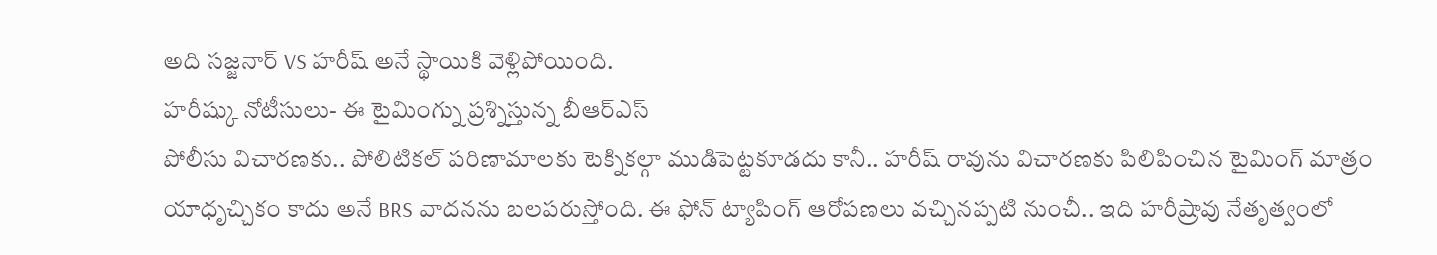అది సజ్జనార్ VS హరీష్ అనే స్థాయికి వెళ్లిపోయింది.
హరీష్కు నోటీసులు- ఈ టైమింగ్ను ప్రశ్నిస్తున్న బీఆర్ఎస్
పోలీసు విచారణకు.. పోలిటికల్ పరిణామాలకు టెక్నికల్గా ముడిపెట్టకూడదు కానీ.. హరీష్ రావును విచారణకు పిలిపించిన టైమింగ్ మాత్రం యాధృచ్చికం కాదు అనే BRS వాదనను బలపరుస్తోంది. ఈ ఫోన్ ట్యాపింగ్ ఆరోపణలు వచ్చినప్పటి నుంచీ.. ఇది హరీష్రావు నేతృత్వంలో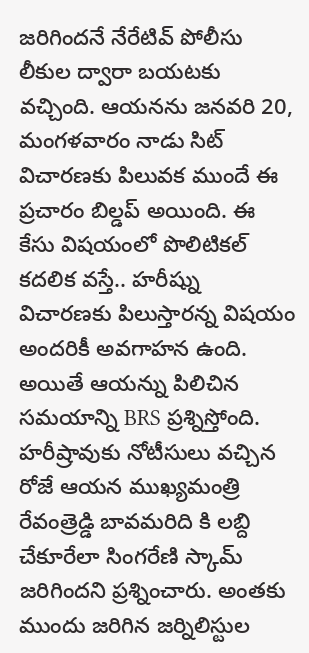జరిగిందనే నేరేటివ్ పోలీసు లీకుల ద్వారా బయటకు వచ్చింది. ఆయనను జనవరి 20, మంగళవారం నాడు సిట్ విచారణకు పిలువక ముందే ఈ ప్రచారం బిల్డప్ అయింది. ఈ కేసు విషయంలో పొలిటికల్ కదలిక వస్తే.. హరీష్ను విచారణకు పిలుస్తారన్న విషయం అందరికీ అవగాహన ఉంది. అయితే ఆయన్ను పిలిచిన సమయాన్ని BRS ప్రశ్నిస్తోంది. హరీష్రావుకు నోటీసులు వచ్చిన రోజే ఆయన ముఖ్యమంత్రి రేవంత్రెడ్డి బావమరిది కి లబ్ది చేకూరేలా సింగరేణి స్కామ్ జరిగిందని ప్రశ్నించారు. అంతకు ముందు జరిగిన జర్నిలిస్టుల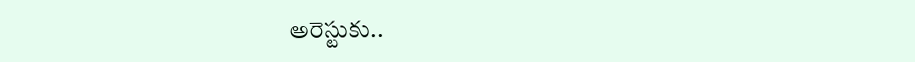అరెస్టుకు..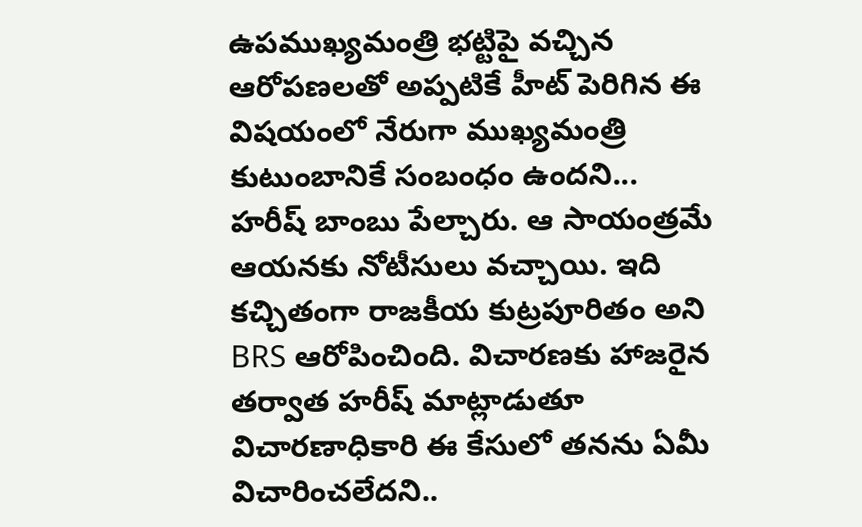ఉపముఖ్యమంత్రి భట్టిపై వచ్చిన ఆరోపణలతో అప్పటికే హీట్ పెరిగిన ఈ విషయంలో నేరుగా ముఖ్యమంత్రి కుటుంబానికే సంబంధం ఉందని... హరీష్ బాంబు పేల్చారు. ఆ సాయంత్రమే ఆయనకు నోటీసులు వచ్చాయి. ఇది కచ్చితంగా రాజకీయ కుట్రపూరితం అని BRS ఆరోపించింది. విచారణకు హాజరైన తర్వాత హరీష్ మాట్లాడుతూ విచారణాధికారి ఈ కేసులో తనను ఏమీ విచారించలేదని..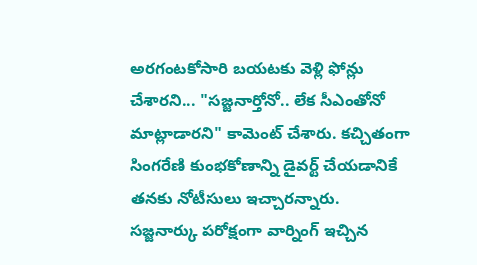అరగంటకోసారి బయటకు వెళ్లి ఫోన్లు చేశారని... "సజ్జనార్తోనో.. లేక సీఎంతోనో మాట్లాడారని" కామెంట్ చేశారు. కచ్చితంగా సింగరేణి కుంభకోణాన్ని డైవర్ట్ చేయడానికే తనకు నోటీసులు ఇచ్చారన్నారు.
సజ్జనార్కు పరోక్షంగా వార్నింగ్ ఇచ్చిన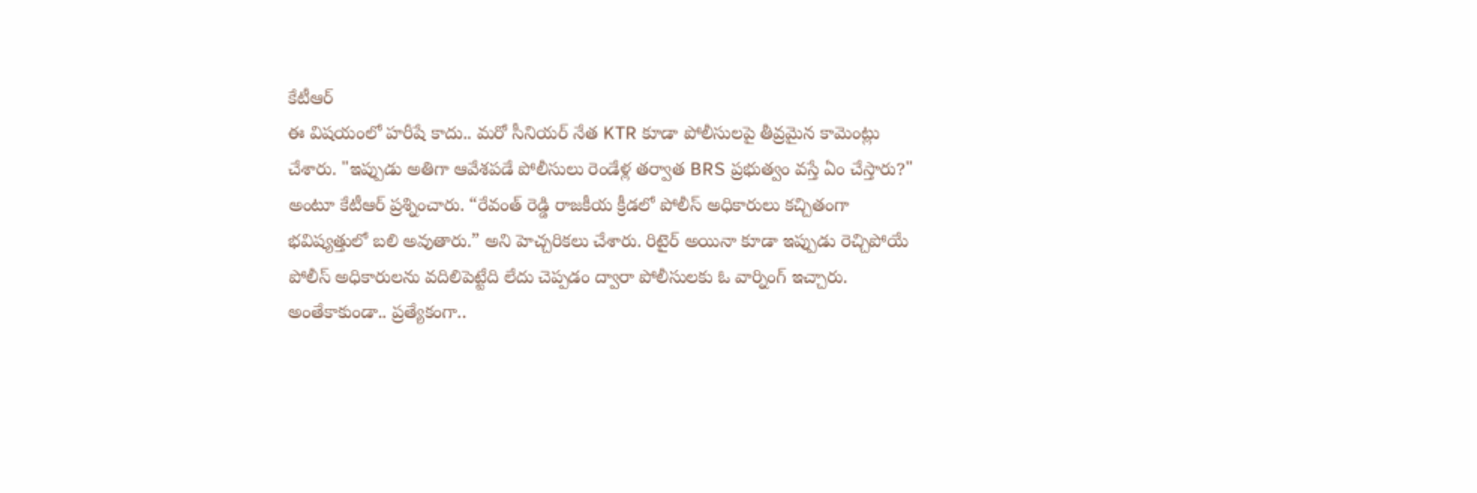కేటీఆర్
ఈ విషయంలో హరీషే కాదు.. మరో సీనియర్ నేత KTR కూడా పోలీసులపై తీవ్రమైన కామెంట్లు చేశారు. "ఇప్పుడు అతిగా ఆవేశపడే పోలీసులు రెండేళ్ల తర్వాత BRS ప్రభుత్వం వస్తే ఏం చేస్తారు?" అంటూ కేటీఆర్ ప్రశ్నించారు. “రేవంత్ రెడ్డి రాజకీయ క్రీడలో పోలీస్ అధికారులు కచ్చితంగా భవిష్యత్తులో బలి అవుతారు.” అని హెచ్చరికలు చేశారు. రిటైర్ అయినా కూడా ఇప్పుడు రెచ్చిపోయే పోలీస్ అధికారులను వదిలిపెట్టేది లేదు చెప్పడం ద్వారా పోలీసులకు ఓ వార్నింగ్ ఇచ్చారు. అంతేకాకుండా.. ప్రత్యేకంగా..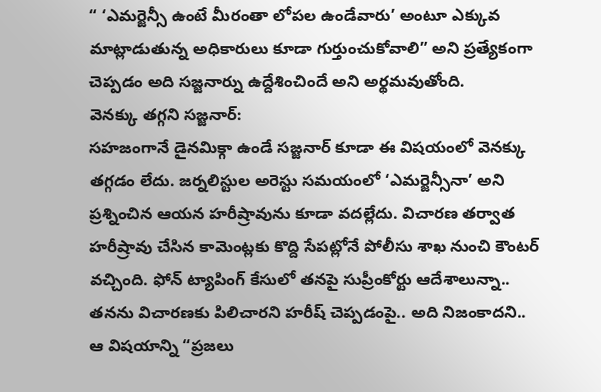“ ‘ఎమర్జెన్సీ ఉంటే మీరంతా లోపల ఉండేవారు’ అంటూ ఎక్కువ మాట్లాడుతున్న అధికారులు కూడా గుర్తుంచుకోవాలి” అని ప్రత్యేకంగా చెప్పడం అది సజ్జనార్ను ఉద్దేశించిందే అని అర్థమవుతోంది.
వెనక్కు తగ్గని సజ్జనార్:
సహజంగానే డైనమిక్గా ఉండే సజ్జనార్ కూడా ఈ విషయంలో వెనక్కు తగ్గడం లేదు. జర్నలిస్టుల అరెస్టు సమయంలో ‘ఎమర్జెన్సీనా’ అని ప్రశ్నించిన ఆయన హరీష్రావును కూడా వదల్లేదు. విచారణ తర్వాత హరీష్రావు చేసిన కామెంట్లకు కొద్ది సేపట్లోనే పోలీసు శాఖ నుంచి కౌంటర్ వచ్చింది. ఫోన్ ట్యాపింగ్ కేసులో తనపై సుప్రీంకోర్టు ఆదేశాలున్నా.. తనను విచారణకు పిలిచారని హరీష్ చెప్పడంపై.. అది నిజంకాదని.. ఆ విషయాన్ని “ప్రజలు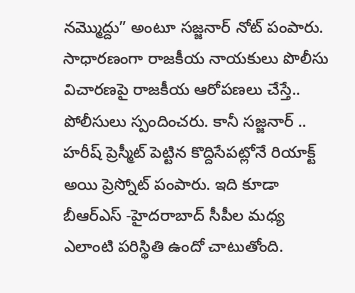నమ్మొద్దు” అంటూ సజ్జనార్ నోట్ పంపారు. సాధారణంగా రాజకీయ నాయకులు పొలీసు విచారణపై రాజకీయ ఆరోపణలు చేస్తే.. పోలీసులు స్పందించరు. కానీ సజ్జనార్ .. హరీష్ ప్రెస్మీట్ పెట్టిన కొద్దిసేపట్లోనే రియాక్ట్ అయి ప్రెస్నోట్ పంపారు. ఇది కూడా బీఆర్ఎస్ -హైదరాబాద్ సీపీల మధ్య ఎలాంటి పరిస్థితి ఉందో చాటుతోంది.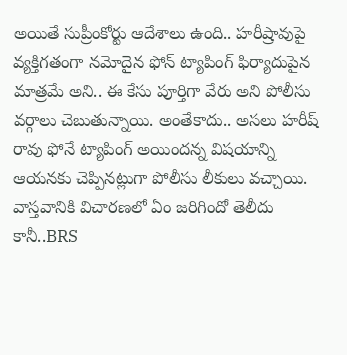అయితే సుప్రీంకోర్టు ఆదేశాలు ఉంది.. హరీష్రావుపై వ్యక్తిగతంగా నమోదైన ఫోన్ ట్యాపింగ్ ఫిర్యాదుపైన మాత్రమే అని.. ఈ కేసు పూర్తిగా వేరు అని పోలీసు వర్గాలు చెబుతున్నాయి. అంతేకాదు.. అసలు హరీష్ రావు ఫోనే ట్యాపింగ్ అయిందన్న విషయాన్ని ఆయనకు చెప్పినట్లుగా పోలీసు లీకులు వచ్చాయి. వాస్తవానికి విచారణలో ఏం జరిగిందో తెలీదు కానీ..BRS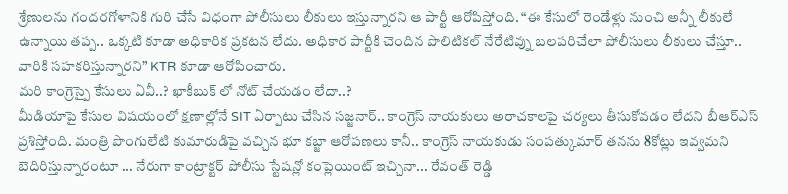శ్రేణులను గందరగోళానికి గురి చేసే విధంగా పోలీసులు లీకులు ఇస్తున్నారని ఆ పార్టీ ఆరోపిస్తోంది. “ఈ కేసులో రెండేళ్లు నుంచి అన్నీ లీకులే ఉన్నాయి తప్ప.. ఒక్కటి కూడా అధికారిక ప్రకటన లేదు. అధికార పార్టీకి చెందిన పొలిటికల్ నేరేటివ్ను బలపరిచేలా పోలీసులు లీకులు చేస్తూ.. వారికి సహకరిస్తున్నారని” KTR కూడా ఆరోపించారు.
మరి కాంగ్రెస్పై కేసులు ఏవీ..? ఖాకీబుక్ లో నోట్ చేయడం లేదా..?
మీడియాపై కేసుల విషయంలో క్షణాల్లోనే SIT ఏర్పాటు చేసిన సజ్జనార్.. కాంగ్రెస్ నాయకులు అరాచకాలపై చర్యలు తీసుకోవడం లేదని బీఆర్ఎస్ ప్రశిస్తోంది. మంత్రి పొంగులేటి కుమారుడిపై వచ్చిన భూ కబ్జా ఆరోపణలు కానీ.. కాంగ్రెస్ నాయకుడు సంపత్కుమార్ తనను 8కోట్లు ఇవ్వమని బెదిరిస్తున్నారంటూ ... నేరుగా కాంట్రాక్టర్ పోలీసు స్టేషన్లో కంప్లెయింట్ ఇచ్చినా... రేవంత్ రెడ్డి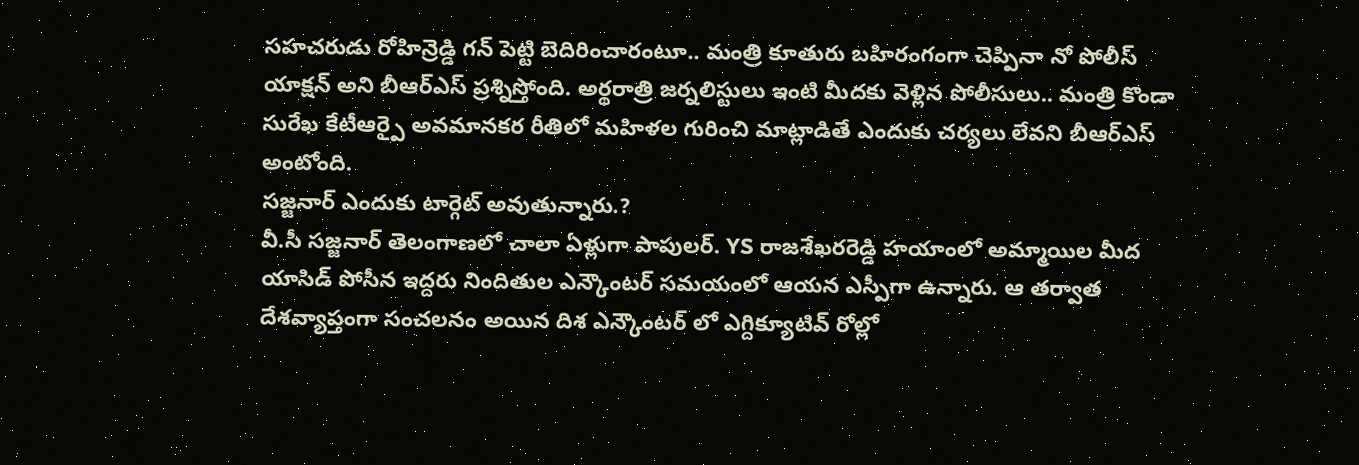సహచరుడు రోహిన్రెడ్డి గన్ పెట్టి బెదిరించారంటూ.. మంత్రి కూతురు బహిరంగంగా చెప్పినా నో పోలీస్ యాక్షన్ అని బీఆర్ఎస్ ప్రశ్నిస్తోంది. అర్థరాత్రి జర్నలిస్టులు ఇంటి మీదకు వెళ్లిన పోలీసులు.. మంత్రి కొండా సురేఖ కేటీఆర్పై అవమానకర రీతిలో మహిళల గురించి మాట్లాడితే ఎందుకు చర్యలు లేవని బీఆర్ఎస్ అంటోంది.
సజ్జనార్ ఎందుకు టార్గెట్ అవుతున్నారు.?
వీ.సీ సజ్జనార్ తెలంగాణలో చాలా ఏళ్లుగా పాపులర్. YS రాజశేఖరరెడ్డి హయాంలో అమ్మాయిల మీద యాసిడ్ పోసీన ఇద్దరు నిందితుల ఎన్కౌంటర్ సమయంలో ఆయన ఎస్పీగా ఉన్నారు. ఆ తర్వాత దేశవ్యాప్తంగా సంచలనం అయిన దిశ ఎన్కౌంటర్ లో ఎగ్దిక్యూటివ్ రోల్లో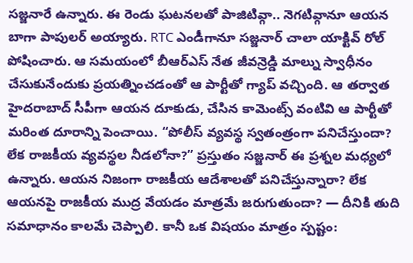సజ్జనారే ఉన్నారు. ఈ రెండు ఘటనలతో పాజిటివ్గా.. నెగటివ్గానూ ఆయన బాగా పాపులర్ అయ్యారు. RTC ఎండీగానూ సజ్జనార్ చాలా యాక్టివ్ రోల్ పోషించారు. ఆ సమయంలో బీఆర్ఎస్ నేత జీవన్రెడ్డి మాల్ను స్వాధీనం చేసుకునేందుకు ప్రయత్నించడంతో ఆ పార్టీతో గ్యాప్ వచ్చింది. ఆ తర్వాత హైదరాబాద్ సీపీగా ఆయన దూకుడు, చేసిన కామెంట్స్ వంటివి ఆ పార్టీతో మరింత దూరాన్ని పెంచాయి. “పోలీస్ వ్యవస్థ స్వతంత్రంగా పనిచేస్తుందా? లేక రాజకీయ వ్యవస్థల నీడలోనా?” ప్రస్తుతం సజ్జనార్ ఈ ప్రశ్నల మధ్యలో ఉన్నారు. ఆయన నిజంగా రాజకీయ ఆదేశాలతో పనిచేస్తున్నారా? లేక ఆయనపై రాజకీయ ముద్ర వేయడం మాత్రమే జరుగుతుందా? — దీనికి తుది సమాధానం కాలమే చెప్పాలి. కానీ ఒక విషయం మాత్రం స్పష్టం: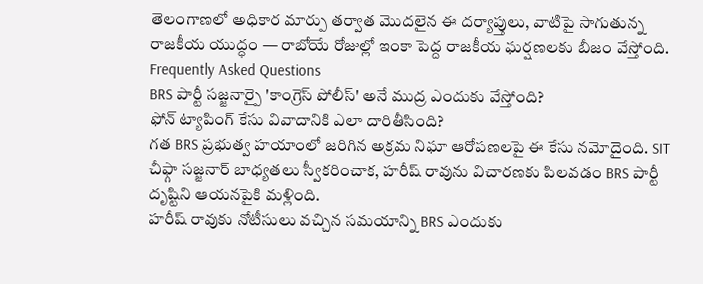తెలంగాణలో అధికార మార్పు తర్వాత మొదలైన ఈ దర్యాప్తులు, వాటిపై సాగుతున్న రాజకీయ యుద్ధం — రాబోయే రోజుల్లో ఇంకా పెద్ద రాజకీయ ఘర్షణలకు బీజం వేస్తోంది.
Frequently Asked Questions
BRS పార్టీ సజ్జనార్పై 'కాంగ్రెస్ పోలీస్' అనే ముద్ర ఎందుకు వేస్తోంది?
ఫోన్ ట్యాపింగ్ కేసు వివాదానికి ఎలా దారితీసింది?
గత BRS ప్రభుత్వ హయాంలో జరిగిన అక్రమ నిఘా ఆరోపణలపై ఈ కేసు నమోదైంది. SIT చీఫ్గా సజ్జనార్ బాధ్యతలు స్వీకరించాక, హరీష్ రావును విచారణకు పిలవడం BRS పార్టీ దృష్టిని ఆయనపైకి మళ్లింది.
హరీష్ రావుకు నోటీసులు వచ్చిన సమయాన్ని BRS ఎందుకు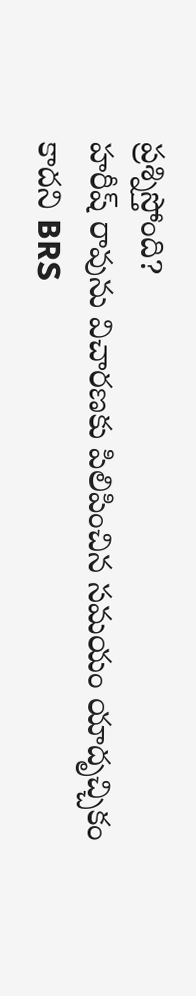ప్రశ్నిస్తోంది?
హరీష్ రావును విచారణకు పిలిపించిన సమయం యాదృచ్చికం కాదని BRS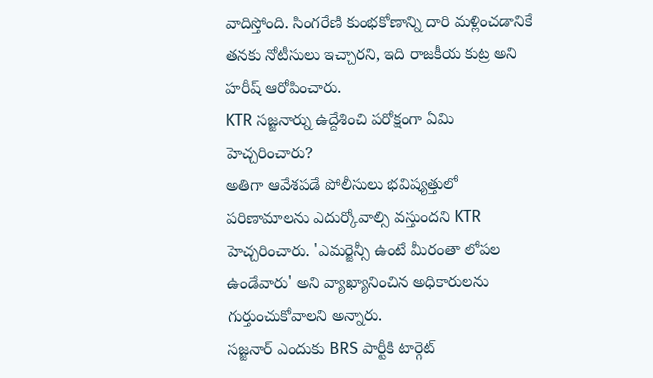వాదిస్తోంది. సింగరేణి కుంభకోణాన్ని దారి మళ్లించడానికే తనకు నోటీసులు ఇచ్చారని, ఇది రాజకీయ కుట్ర అని హరీష్ ఆరోపించారు.
KTR సజ్జనార్ను ఉద్దేశించి పరోక్షంగా ఏమి హెచ్చరించారు?
అతిగా ఆవేశపడే పోలీసులు భవిష్యత్తులో పరిణామాలను ఎదుర్కోవాల్సి వస్తుందని KTR హెచ్చరించారు. 'ఎమర్జెన్సీ ఉంటే మీరంతా లోపల ఉండేవారు' అని వ్యాఖ్యానించిన అధికారులను గుర్తుంచుకోవాలని అన్నారు.
సజ్జనార్ ఎందుకు BRS పార్టీకి టార్గెట్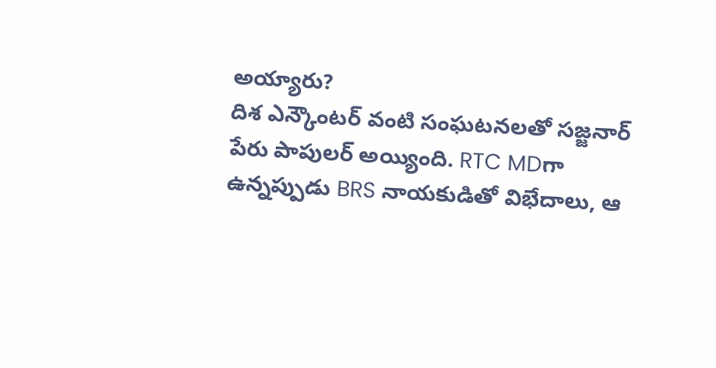అయ్యారు?
దిశ ఎన్కౌంటర్ వంటి సంఘటనలతో సజ్జనార్ పేరు పాపులర్ అయ్యింది. RTC MDగా ఉన్నప్పుడు BRS నాయకుడితో విభేదాలు, ఆ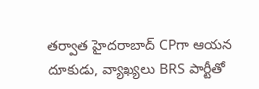తర్వాత హైదరాబాద్ CPగా ఆయన దూకుడు, వ్యాఖ్యలు BRS పార్టీతో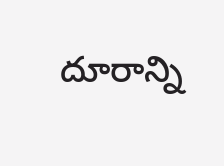దూరాన్ని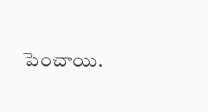పెంచాయి.